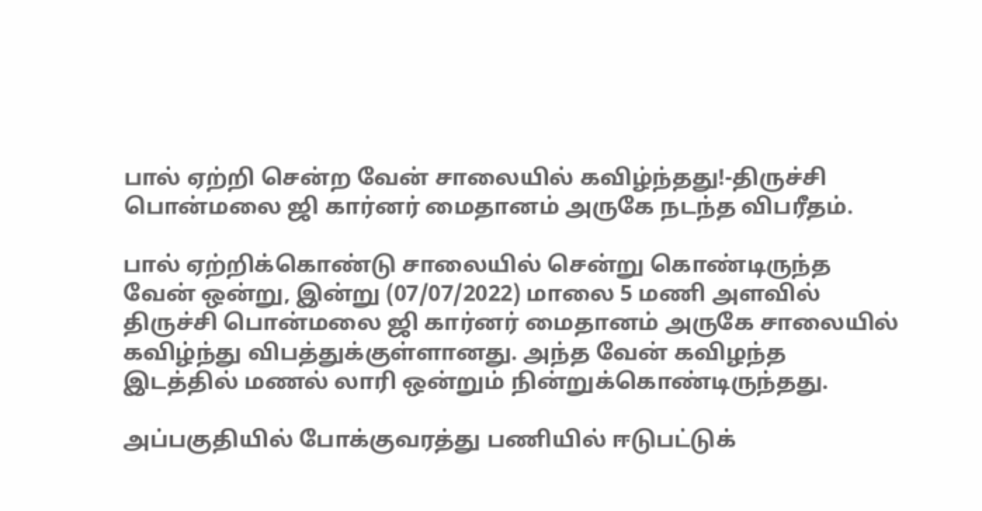பால் ஏற்றி சென்ற வேன் சாலையில் கவிழ்ந்தது!-திருச்சி பொன்மலை ஜி கார்னர் மைதானம் அருகே நடந்த விபரீதம்.

பால் ஏற்றிக்கொண்டு சாலையில் சென்று கொண்டிருந்த வேன் ஒன்று, இன்று (07/07/2022) மாலை 5 மணி அளவில் திருச்சி பொன்மலை ஜி கார்னர் மைதானம் அருகே சாலையில் கவிழ்ந்து விபத்துக்குள்ளானது. அந்த வேன் கவிழந்த இடத்தில் மணல் லாரி ஒன்றும் நின்றுக்கொண்டிருந்தது.

அப்பகுதியில் போக்குவரத்து பணியில் ஈடுபட்டுக்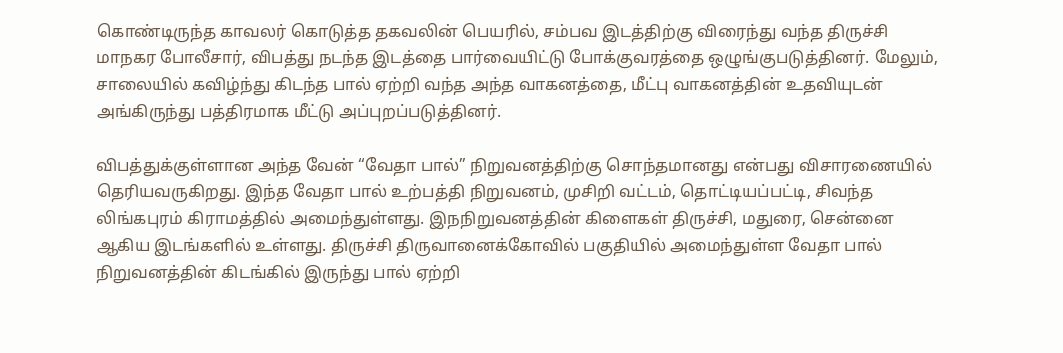கொண்டிருந்த காவலர் கொடுத்த தகவலின் பெயரில், சம்பவ இடத்திற்கு விரைந்து வந்த திருச்சி மாநகர போலீசார், விபத்து நடந்த இடத்தை பார்வையிட்டு போக்குவரத்தை ஒழுங்குபடுத்தினர். மேலும், சாலையில் கவிழ்ந்து கிடந்த பால் ஏற்றி வந்த அந்த வாகனத்தை, மீட்பு வாகனத்தின் உதவியுடன் அங்கிருந்து பத்திரமாக மீட்டு அப்புறப்படுத்தினர்.

விபத்துக்குள்ளான அந்த வேன் “வேதா பால்” நிறுவனத்திற்கு சொந்தமானது என்பது விசாரணையில் தெரியவருகிறது. இந்த வேதா பால் உற்பத்தி நிறுவனம், முசிறி வட்டம், தொட்டியப்பட்டி, சிவந்த லிங்கபுரம் கிராமத்தில் அமைந்துள்ளது. இநநிறுவனத்தின் கிளைகள் திருச்சி, மதுரை, சென்னை ஆகிய இடங்களில் உள்ளது. திருச்சி திருவானைக்கோவில் பகுதியில் அமைந்துள்ள வேதா பால் நிறுவனத்தின் கிடங்கில் இருந்து பால் ஏற்றி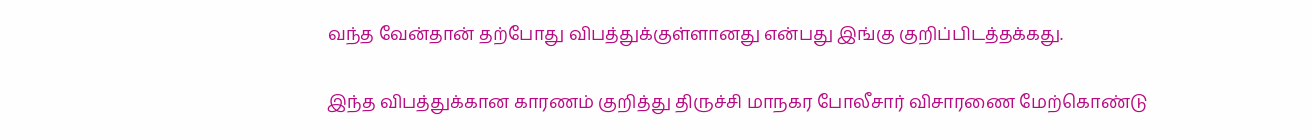வந்த வேன்தான் தற்போது விபத்துக்குள்ளானது என்பது இங்கு குறிப்பிடத்தக்கது.

இந்த விபத்துக்கான காரணம் குறித்து திருச்சி மாநகர போலீசார் விசாரணை மேற்கொண்டு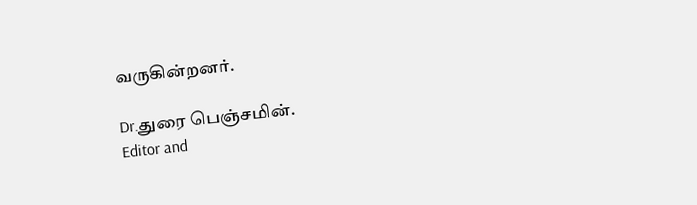வருகின்றனர்.

Dr.துரை பெஞ்சமின்.
Editor and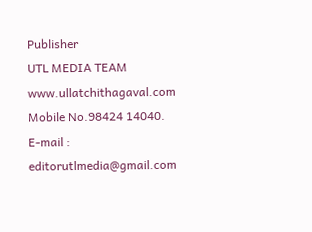Publisher
UTL MEDIA TEAM
www.ullatchithagaval.com
Mobile No.98424 14040.
E-mail : editorutlmedia@gmail.com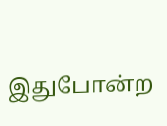இதுபோன்ற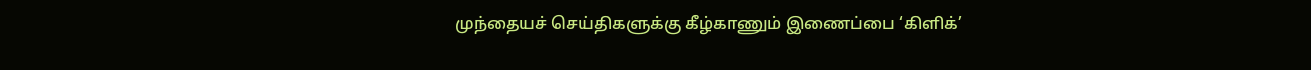முந்தையச் செய்திகளுக்கு கீழ்காணும் இணைப்பை ‘கிளிக்’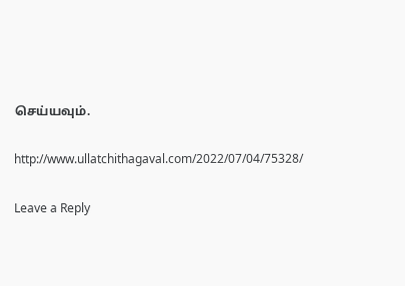செய்யவும்.

http://www.ullatchithagaval.com/2022/07/04/75328/

Leave a Reply